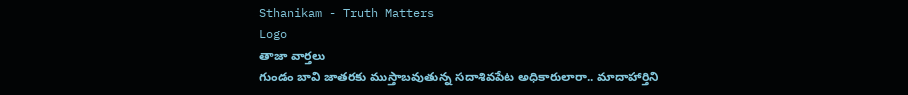Sthanikam - Truth Matters
Logo
తాజా వార్తలు
గుండం బావి జాతరకు ముస్తాబవుతున్న సదాశివపేట అధికారులారా.. మాదాహార్తిని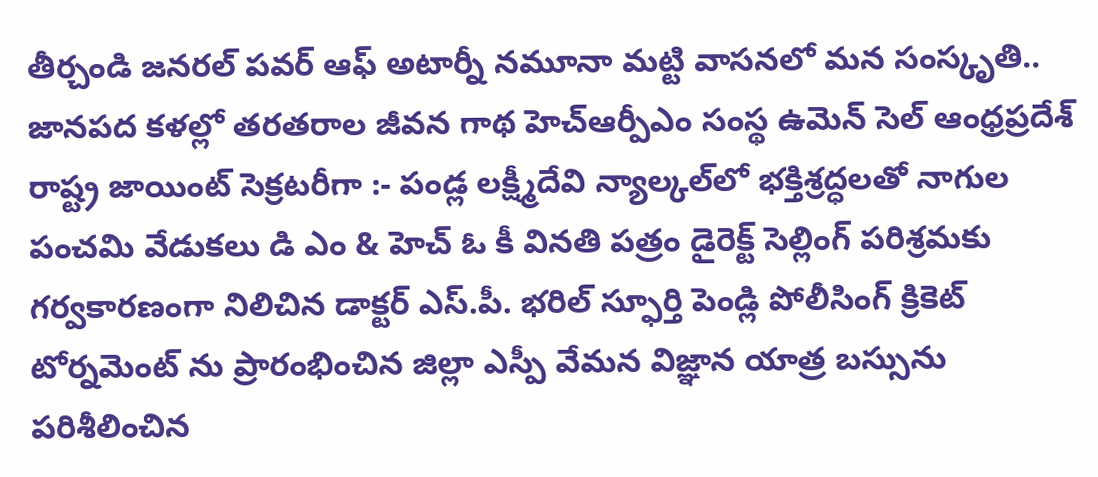తీర్చండి జనరల్ పవర్ ఆఫ్ అటార్నీ నమూనా మట్టి వాసనలో మన సంస్కృతి.. జానపద కళల్లో తరతరాల జీవన గాథ హెచ్ఆర్పీఎం సంస్థ ఉమెన్ సెల్ ఆంధ్రప్రదేశ్ రాష్ట్ర జాయింట్ సెక్రటరీగా :- పండ్ల లక్ష్మీదేవి న్యాల్కల్‌లో భక్తిశ్రద్ధలతో నాగుల పంచమి వేడుకలు డి ఎం & హెచ్ ఓ కీ వినతి పత్రం డైరెక్ట్ సెల్లింగ్ పరిశ్రమకు గర్వకారణంగా నిలిచిన డాక్టర్ ఎస్.పీ. భరిల్ స్ఫూర్తి పెండ్లి పోలీసింగ్ క్రికెట్ టోర్నమెంట్ ను ప్రారంభించిన జిల్లా ఎస్పీ వేమన విజ్ఞాన యాత్ర బస్సును పరిశీలించిన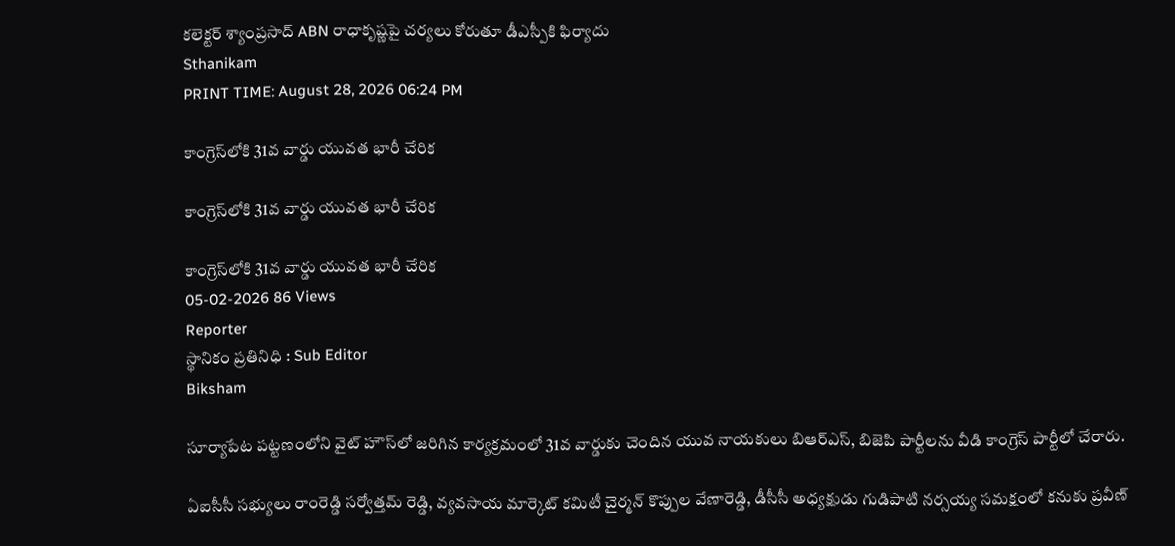కలెక్టర్ శ్యాంప్రసాద్ ABN రాధాకృష్ణపై చర్యలు కోరుతూ డీఎస్పీకి ఫిర్యాదు
Sthanikam
PRINT TIME: August 28, 2026 06:24 PM

కాంగ్రెస్‌లోకి 31వ వార్డు యువత భారీ చేరిక

కాంగ్రెస్‌లోకి 31వ వార్డు యువత భారీ చేరిక

కాంగ్రెస్‌లోకి 31వ వార్డు యువత భారీ చేరిక
05-02-2026 86 Views
Reporter
స్థానికం ప్రతినిధి : Sub Editor
Biksham

సూర్యాపేట పట్టణంలోని వైట్ హౌస్‌లో జరిగిన కార్యక్రమంలో 31వ వార్డుకు చెందిన యువ నాయకులు బిఆర్ఎస్, బిజెపి పార్టీలను వీడి కాంగ్రెస్ పార్టీలో చేరారు.

ఏఐసీసీ సభ్యులు రాంరెడ్డి సర్వోత్తమ్ రెడ్డి, వ్యవసాయ మార్కెట్ కమిటీ చైర్మన్ కొప్పుల వేణారెడ్డి, డీసీసీ అధ్యక్షుడు గుడిపాటి నర్సయ్య సమక్షంలో కనుకు ప్రవీణ్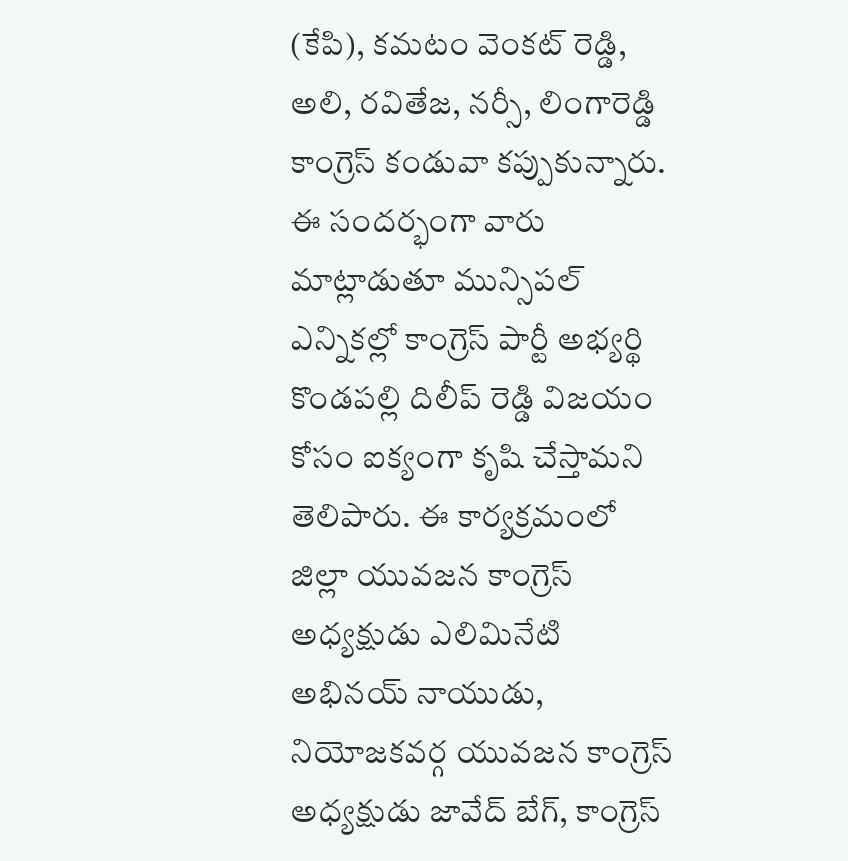(కేపి), కమటం వెంకట్ రెడ్డి, అలి, రవితేజ, నర్సీ, లింగారెడ్డి కాంగ్రెస్ కండువా కప్పుకున్నారు. ఈ సందర్భంగా వారు మాట్లాడుతూ మున్సిపల్ ఎన్నికల్లో కాంగ్రెస్ పార్టీ అభ్యర్థి కొండపల్లి దిలీప్ రెడ్డి విజయం కోసం ఐక్యంగా కృషి చేస్తామని తెలిపారు. ఈ కార్యక్రమంలో జిల్లా యువజన కాంగ్రెస్ అధ్యక్షుడు ఎలిమినేటి అభినయ్ నాయుడు, నియోజకవర్గ యువజన కాంగ్రెస్ అధ్యక్షుడు జావేద్ బేగ్, కాంగ్రెస్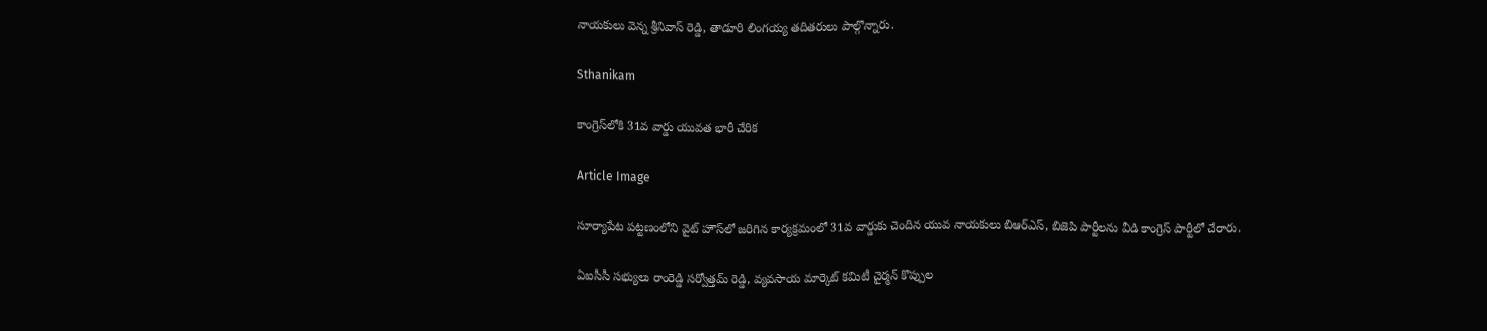నాయకులు వెన్న శ్రీనివాస్ రెడ్డి, తాడూరి లింగయ్య తదితరులు పాల్గొన్నారు.

Sthanikam

కాంగ్రెస్‌లోకి 31వ వార్డు యువత భారీ చేరిక

Article Image

సూర్యాపేట పట్టణంలోని వైట్ హౌస్‌లో జరిగిన కార్యక్రమంలో 31వ వార్డుకు చెందిన యువ నాయకులు బిఆర్ఎస్, బిజెపి పార్టీలను వీడి కాంగ్రెస్ పార్టీలో చేరారు.

ఏఐసీసీ సభ్యులు రాంరెడ్డి సర్వోత్తమ్ రెడ్డి, వ్యవసాయ మార్కెట్ కమిటీ చైర్మన్ కొప్పుల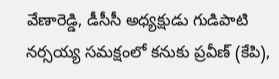వేణారెడ్డి, డీసీసీ అధ్యక్షుడు గుడిపాటి నర్సయ్య సమక్షంలో కనుకు ప్రవీణ్ (కేపి),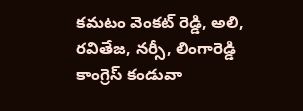కమటం వెంకట్ రెడ్డి, అలి, రవితేజ, నర్సీ, లింగారెడ్డి కాంగ్రెస్ కండువా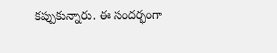కప్పుకున్నారు. ఈ సందర్భంగా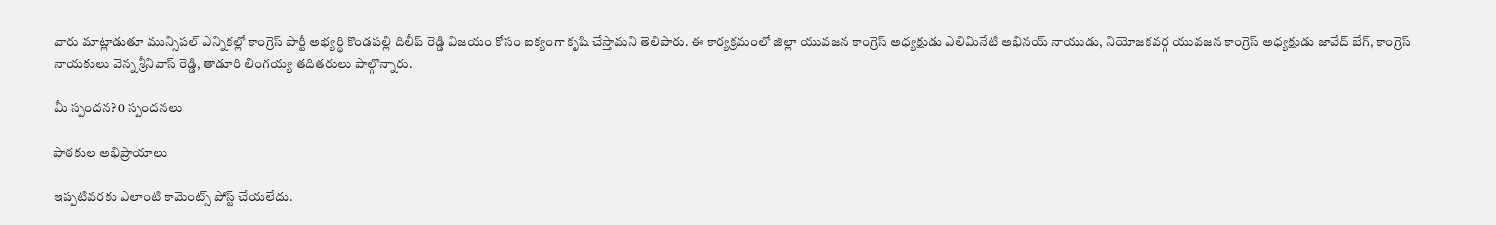వారు మాట్లాడుతూ మున్సిపల్ ఎన్నికల్లో కాంగ్రెస్ పార్టీ అభ్యర్థి కొండపల్లి దిలీప్ రెడ్డి విజయం కోసం ఐక్యంగా కృషి చేస్తామని తెలిపారు. ఈ కార్యక్రమంలో జిల్లా యువజన కాంగ్రెస్ అధ్యక్షుడు ఎలిమినేటి అభినయ్ నాయుడు, నియోజకవర్గ యువజన కాంగ్రెస్ అధ్యక్షుడు జావేద్ బేగ్, కాంగ్రెస్ నాయకులు వెన్న శ్రీనివాస్ రెడ్డి, తాడూరి లింగయ్య తదితరులు పాల్గొన్నారు.

మీ స్పందన? 0 స్పందనలు

పాఠకుల అభిప్రాయాలు

ఇప్పటివరకు ఎలాంటి కామెంట్స్ పోస్ట్ చేయలేదు.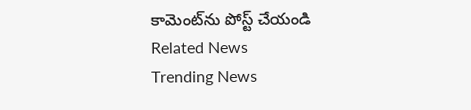కామెంట్‌ను పోస్ట్ చేయండి
Related News
Trending News